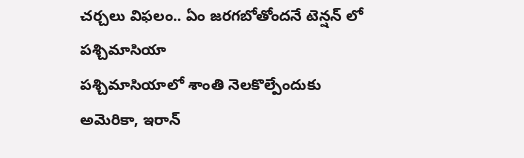చర్చలు విఫలం.. ఏం జరగబోతోందనే టెన్షన్ లో పశ్చిమాసియా
పశ్చిమాసియాలో శాంతి నెలకొల్పేందుకు అమెరికా, ఇరాన్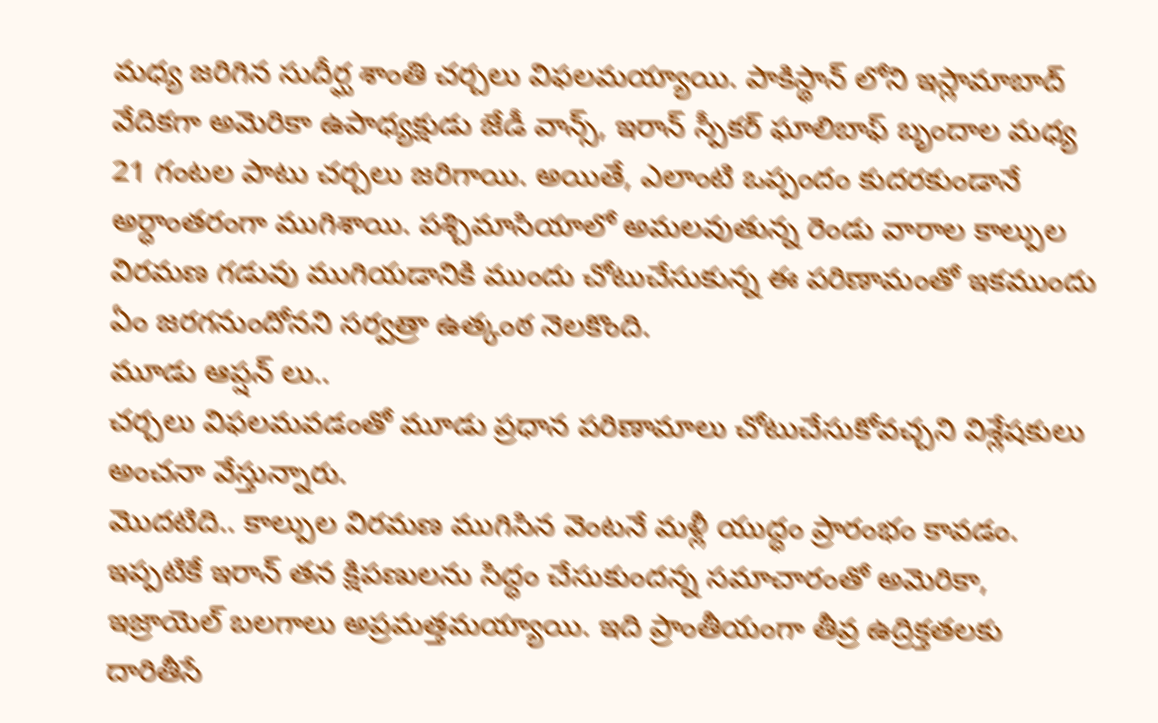మధ్య జరిగిన సుదీర్ఘ శాంతి చర్చలు విఫలమయ్యాయి. పాకిస్థాన్ లోని ఇస్లామాబాద్ వేదికగా అమెరికా ఉపాధ్యక్షుడు జేడీ వాన్స్, ఇరాన్ స్పీకర్ ఘాలిబాఫ్ బృందాల మధ్య 21 గంటల పాటు చర్చలు జరిగాయి. అయితే, ఎలాంటి ఒప్పందం కుదరకుండానే అర్ధాంతరంగా ముగిశాయి. పశ్చిమాసియాలో అమలవుతున్న రెండు వారాల కాల్పుల విరమణ గడువు ముగియడానికి ముందు చోటుచేసుకున్న ఈ పరిణామంతో ఇకముందు ఏం జరగనుందోనని సర్వత్రా ఉత్కంఠ నెలకొంది.
మూడు ఆప్షన్ లు..
చర్చలు విఫలమవడంతో మూడు ప్రధాన పరిణామాలు చోటుచేసుకోవచ్చని విశ్లేషకులు అంచనా వేస్తున్నారు.
మొదటిది.. కాల్పుల విరమణ ముగిసిన వెంటనే మళ్లీ యుద్ధం ప్రారంభం కావడం. ఇప్పటికే ఇరాన్ తన క్షిపణులను సిద్ధం చేసుకుందన్న సమాచారంతో అమెరికా, ఇజ్రాయెల్ బలగాలు అప్రమత్తమయ్యాయి. ఇది ప్రాంతీయంగా తీవ్ర ఉద్రిక్తతలకు దారితీసే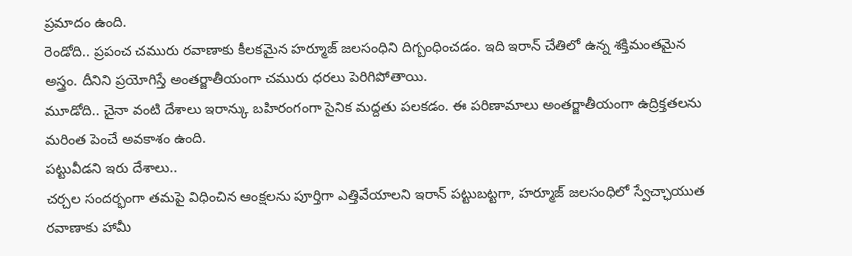ప్రమాదం ఉంది.
రెండోది.. ప్రపంచ చమురు రవాణాకు కీలకమైన హర్మూజ్ జలసంధిని దిగ్బంధించడం. ఇది ఇరాన్ చేతిలో ఉన్న శక్తిమంతమైన అస్త్రం. దీనిని ప్రయోగిస్తే అంతర్జాతీయంగా చమురు ధరలు పెరిగిపోతాయి.
మూడోది.. చైనా వంటి దేశాలు ఇరాన్కు బహిరంగంగా సైనిక మద్దతు పలకడం. ఈ పరిణామాలు అంతర్జాతీయంగా ఉద్రిక్తతలను మరింత పెంచే అవకాశం ఉంది.
పట్టువీడని ఇరు దేశాలు..
చర్చల సందర్భంగా తమపై విధించిన ఆంక్షలను పూర్తిగా ఎత్తివేయాలని ఇరాన్ పట్టుబట్టగా, హర్మూజ్ జలసంధిలో స్వేచ్ఛాయుత రవాణాకు హామీ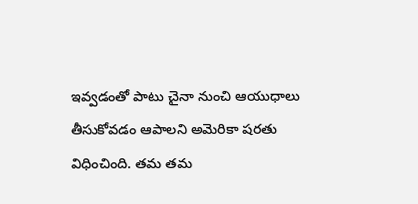ఇవ్వడంతో పాటు చైనా నుంచి ఆయుధాలు తీసుకోవడం ఆపాలని అమెరికా షరతు విధించింది. తమ తమ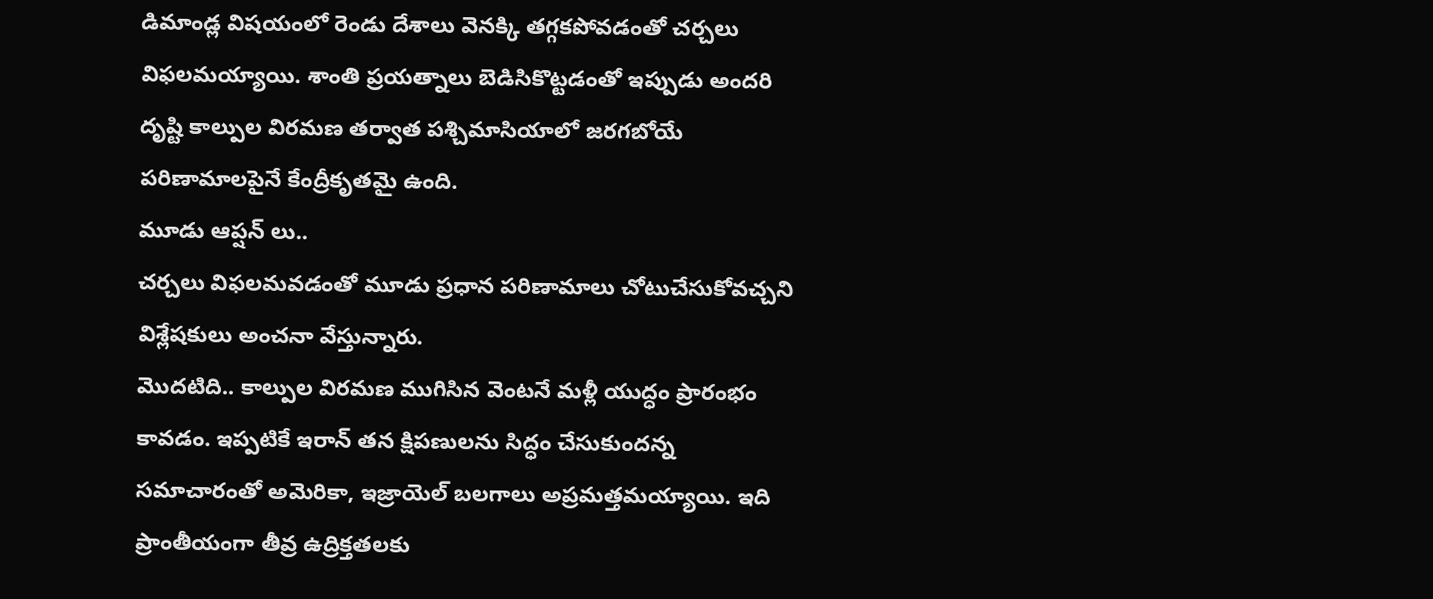డిమాండ్ల విషయంలో రెండు దేశాలు వెనక్కి తగ్గకపోవడంతో చర్చలు విఫలమయ్యాయి. శాంతి ప్రయత్నాలు బెడిసికొట్టడంతో ఇప్పుడు అందరి దృష్టి కాల్పుల విరమణ తర్వాత పశ్చిమాసియాలో జరగబోయే పరిణామాలపైనే కేంద్రీకృతమై ఉంది.
మూడు ఆప్షన్ లు..
చర్చలు విఫలమవడంతో మూడు ప్రధాన పరిణామాలు చోటుచేసుకోవచ్చని విశ్లేషకులు అంచనా వేస్తున్నారు.
మొదటిది.. కాల్పుల విరమణ ముగిసిన వెంటనే మళ్లీ యుద్ధం ప్రారంభం కావడం. ఇప్పటికే ఇరాన్ తన క్షిపణులను సిద్ధం చేసుకుందన్న సమాచారంతో అమెరికా, ఇజ్రాయెల్ బలగాలు అప్రమత్తమయ్యాయి. ఇది ప్రాంతీయంగా తీవ్ర ఉద్రిక్తతలకు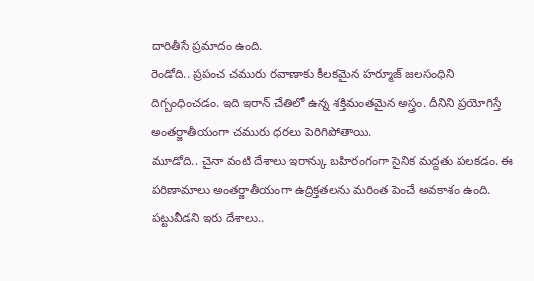దారితీసే ప్రమాదం ఉంది.
రెండోది.. ప్రపంచ చమురు రవాణాకు కీలకమైన హర్మూజ్ జలసంధిని దిగ్బంధించడం. ఇది ఇరాన్ చేతిలో ఉన్న శక్తిమంతమైన అస్త్రం. దీనిని ప్రయోగిస్తే అంతర్జాతీయంగా చమురు ధరలు పెరిగిపోతాయి.
మూడోది.. చైనా వంటి దేశాలు ఇరాన్కు బహిరంగంగా సైనిక మద్దతు పలకడం. ఈ పరిణామాలు అంతర్జాతీయంగా ఉద్రిక్తతలను మరింత పెంచే అవకాశం ఉంది.
పట్టువీడని ఇరు దేశాలు..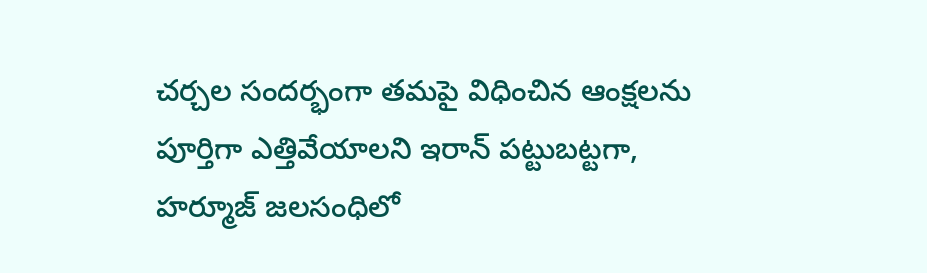చర్చల సందర్భంగా తమపై విధించిన ఆంక్షలను పూర్తిగా ఎత్తివేయాలని ఇరాన్ పట్టుబట్టగా, హర్మూజ్ జలసంధిలో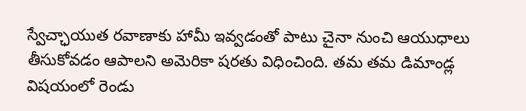స్వేచ్ఛాయుత రవాణాకు హామీ ఇవ్వడంతో పాటు చైనా నుంచి ఆయుధాలు తీసుకోవడం ఆపాలని అమెరికా షరతు విధించింది. తమ తమ డిమాండ్ల విషయంలో రెండు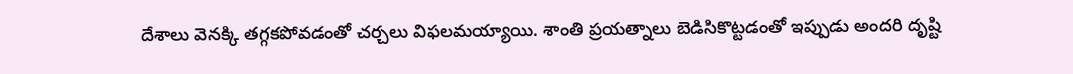దేశాలు వెనక్కి తగ్గకపోవడంతో చర్చలు విఫలమయ్యాయి. శాంతి ప్రయత్నాలు బెడిసికొట్టడంతో ఇప్పుడు అందరి దృష్టి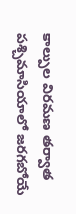కాల్పుల విరమణ తర్వాత పశ్చిమాసియాలో జరగబోయే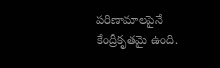పరిణామాలపైనే కేంద్రీకృతమై ఉంది.